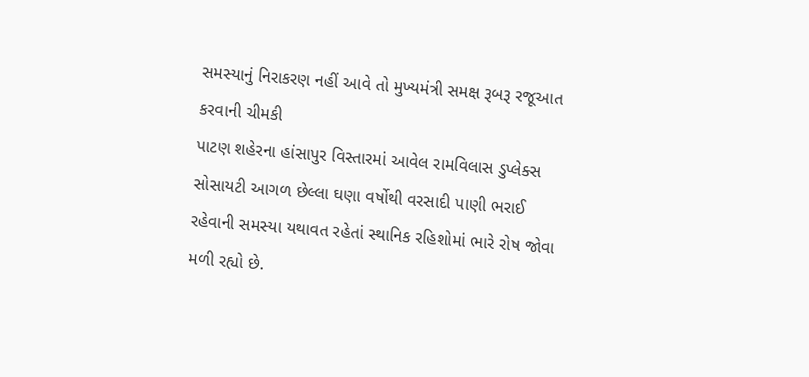સમસ્યાનું નિરાકરણ નહીં આવે તો મુખ્યમંત્રી સમક્ષ રૂબરૂ રજૂઆત કરવાની ચીમકી
પાટણ શહેરના હાંસાપુર વિસ્તારમાં આવેલ રામવિલાસ ડુપ્લેક્સ સોસાયટી આગળ છેલ્લા ઘણા વર્ષોથી વરસાદી પાણી ભરાઈ રહેવાની સમસ્યા યથાવત રહેતાં સ્થાનિક રહિશોમાં ભારે રોષ જોવા મળી રહ્યો છે.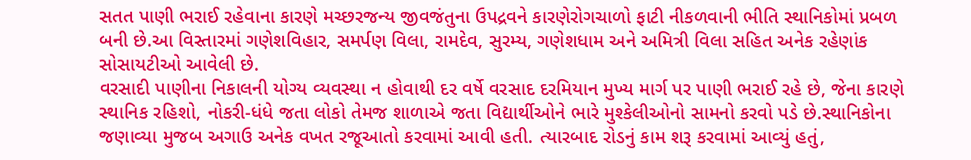સતત પાણી ભરાઈ રહેવાના કારણે મચ્છરજન્ય જીવજંતુના ઉપદ્રવને કારણેરોગચાળો ફાટી નીકળવાની ભીતિ સ્થાનિકોમાં પ્રબળ બની છે.આ વિસ્તારમાં ગણેશવિહાર, સમર્પણ વિલા, રામદેવ, સુરમ્ય, ગણેશધામ અને અમિત્રી વિલા સહિત અનેક રહેણાંક સોસાયટીઓ આવેલી છે.
વરસાદી પાણીના નિકાલની યોગ્ય વ્યવસ્થા ન હોવાથી દર વર્ષે વરસાદ દરમિયાન મુખ્ય માર્ગ પર પાણી ભરાઈ રહે છે, જેના કારણે સ્થાનિક રહિશો, નોકરી-ધંધે જતા લોકો તેમજ શાળાએ જતા વિદ્યાર્થીઓને ભારે મુશ્કેલીઓનો સામનો કરવો પડે છે.સ્થાનિકોના જણાવ્યા મુજબ અગાઉ અનેક વખત રજૂઆતો કરવામાં આવી હતી. ત્યારબાદ રોડનું કામ શરૂ કરવામાં આવ્યું હતું,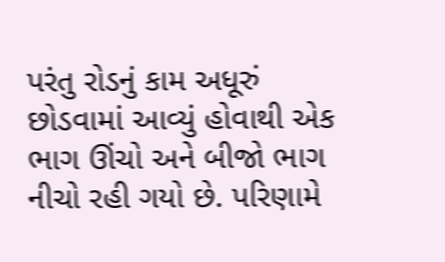પરંતુ રોડનું કામ અધૂરું છોડવામાં આવ્યું હોવાથી એક ભાગ ઊંચો અને બીજો ભાગ નીચો રહી ગયો છે. પરિણામે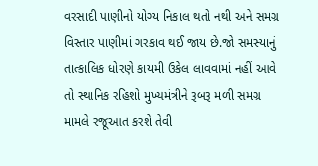વરસાદી પાણીનો યોગ્ય નિકાલ થતો નથી અને સમગ્ર વિસ્તાર પાણીમાં ગરકાવ થઈ જાય છે.જો સમસ્યાનું તાત્કાલિક ધોરણે કાયમી ઉકેલ લાવવામાં નહીં આવે તો સ્થાનિક રહિશો મુખ્યમંત્રીને રૂબરૂ મળી સમગ્ર મામલે રજૂઆત કરશે તેવી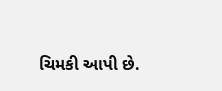ચિમકી આપી છે.